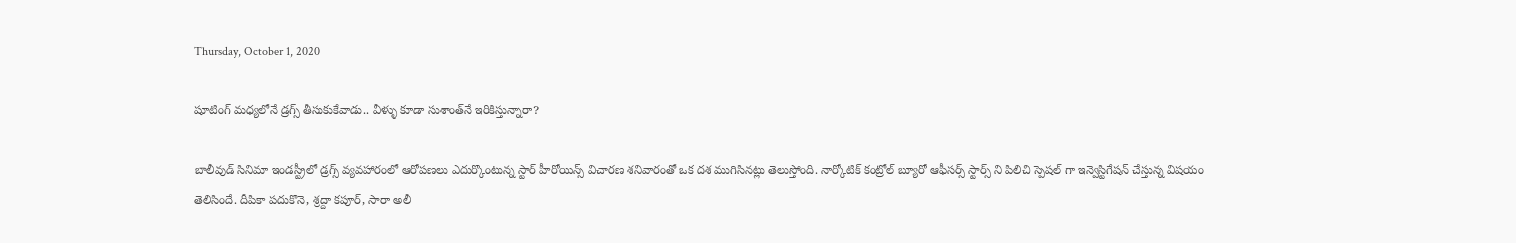Thursday, October 1, 2020

షూటింగ్ మధ్యలోనే డ్రగ్స్ తీసుకుకేవాడు.. వీళ్ళు కూడా సుశాంత్‌నే ఇరికిస్తున్నారా?

బాలీవుడ్ సినిమా ఇండస్ట్రీలో డ్రగ్స్ వ్యవహారంలో ఆరోపణలు ఎదుర్కొంటున్న స్టార్ హీరోయిన్స్ విచారణ శనివారంతో ఒక దశ ముగిసినట్లు తెలుస్తోంది. నార్కోటిక్ కంట్రోల్ బ్యూరో ఆఫీసర్స్ స్టార్స్ ని పిలిచి స్పెషల్ గా ఇన్వెస్టిగేషన్ చేస్తున్న విషయం తెలిసిందే. దీపికా పదుకొనె, శ్రద్దా కపూర్, సారా అలీ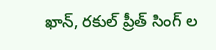ఖాన్, రకుల్ ప్రీత్ సింగ్ ల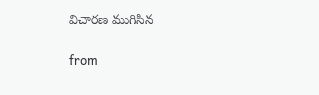విచారణ ముగిసిన

from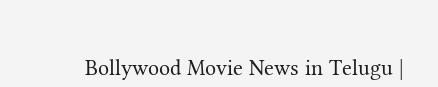Bollywood Movie News in Telugu |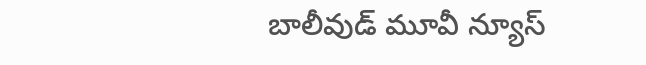బాలీవుడ్ మూవీ న్యూస్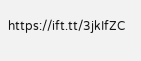https://ift.tt/3jkIfZC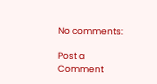No comments:

Post a Comment